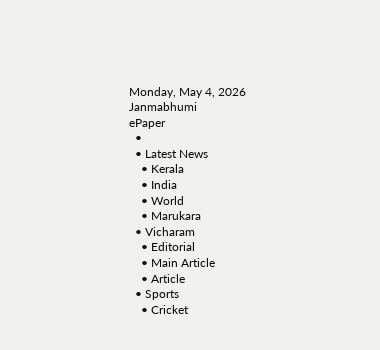Monday, May 4, 2026
Janmabhumi
ePaper
  •
  • Latest News
    • Kerala
    • India
    • World
    • Marukara
  • Vicharam
    • Editorial
    • Main Article
    • Article
  • Sports
    • Cricket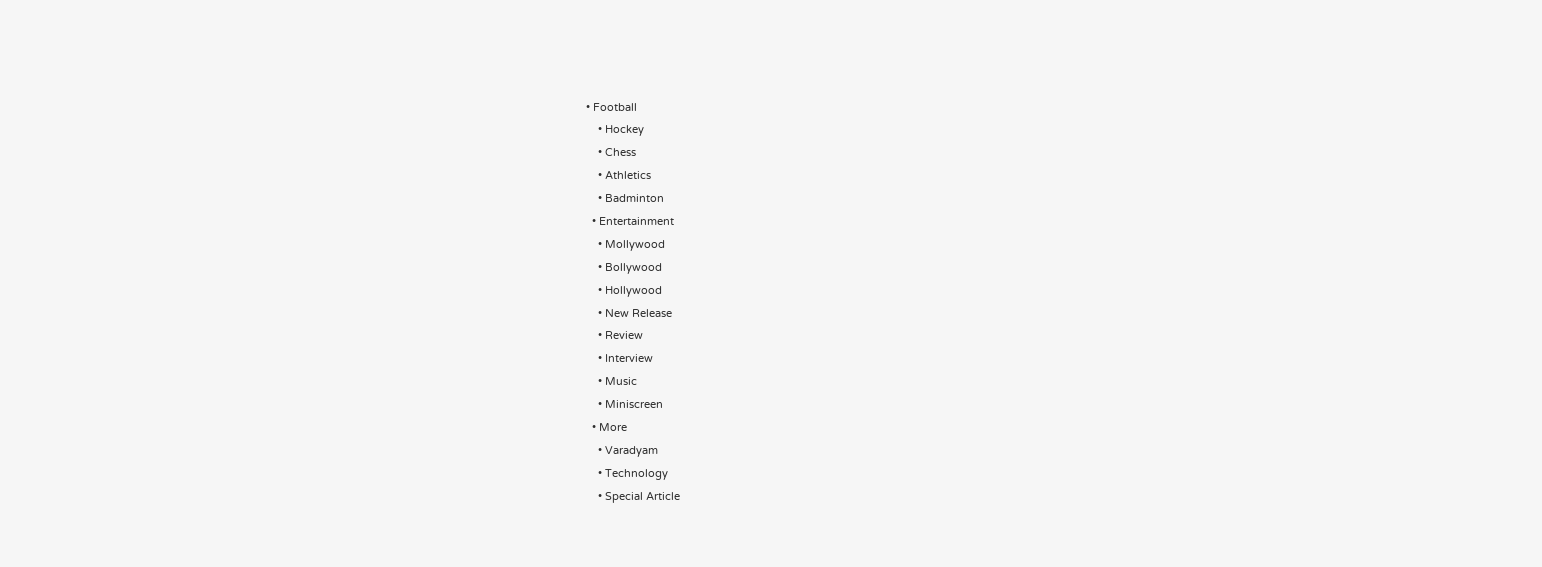• Football
    • Hockey
    • Chess
    • Athletics
    • Badminton
  • Entertainment
    • Mollywood
    • Bollywood
    • Hollywood
    • New Release
    • Review
    • Interview
    • Music
    • Miniscreen
  • More
    • Varadyam
    • Technology
    • Special Article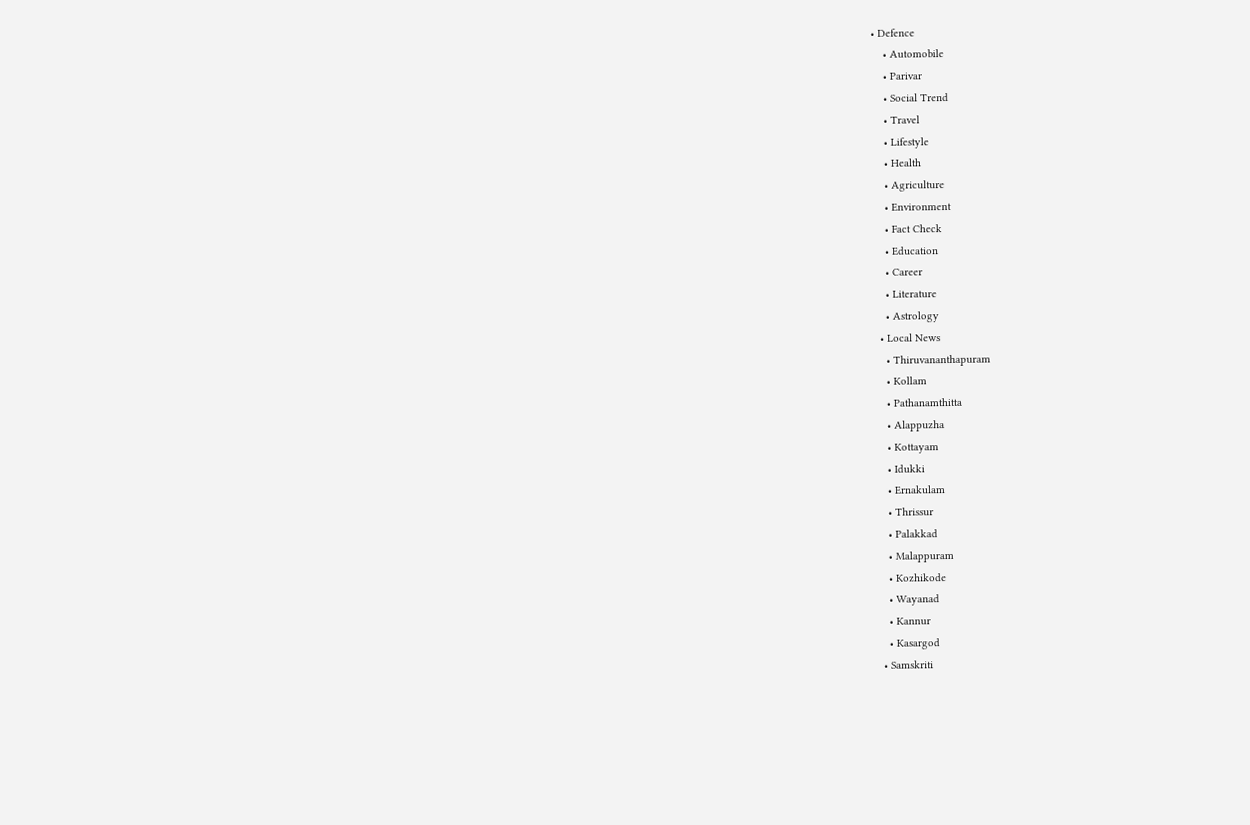• Defence
    • Automobile
    • Parivar
    • Social Trend
    • Travel
    • Lifestyle
    • Health
    • Agriculture
    • Environment
    • Fact Check
    • Education
    • Career
    • Literature
    • Astrology
  • Local News
    • Thiruvananthapuram
    • Kollam
    • Pathanamthitta
    • Alappuzha
    • Kottayam
    • Idukki
    • Ernakulam
    • Thrissur
    • Palakkad
    • Malappuram
    • Kozhikode
    • Wayanad
    • Kannur
    • Kasargod
  • Samskriti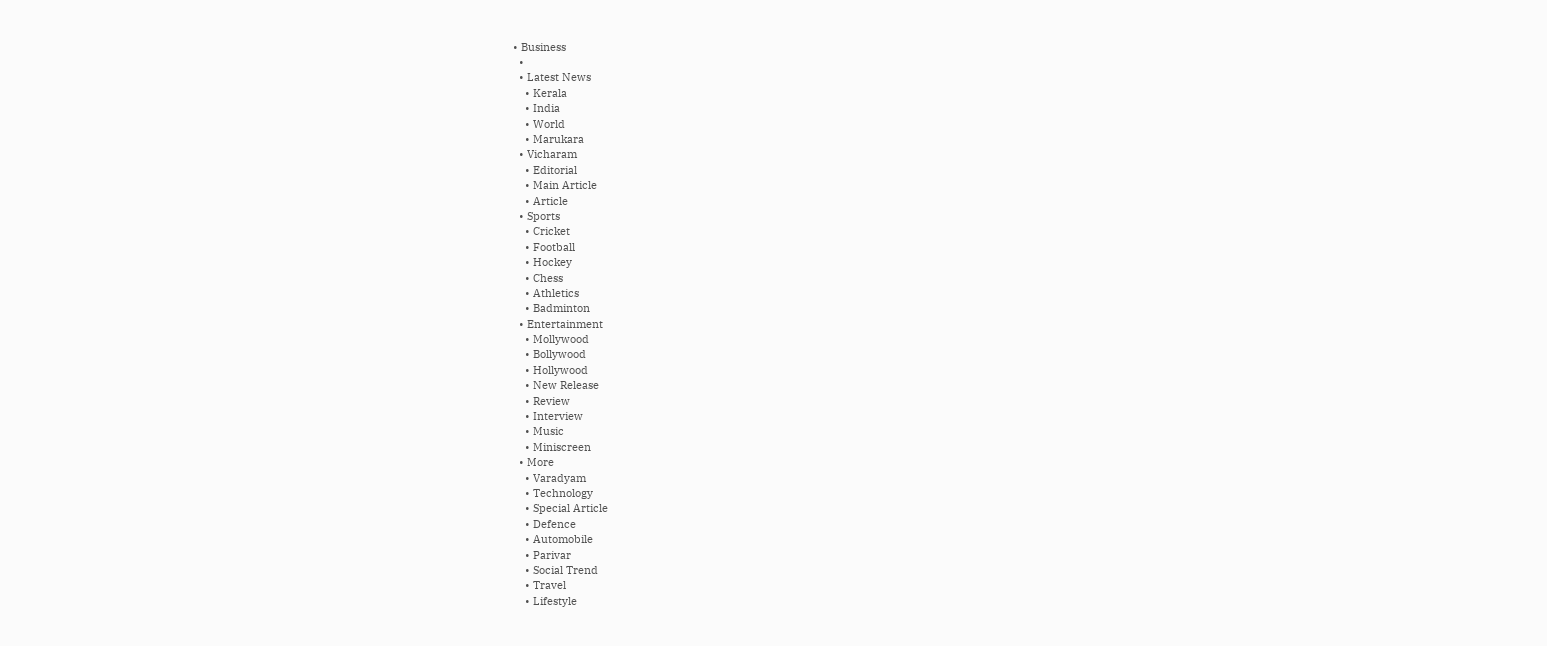• Business
  •
  • Latest News
    • Kerala
    • India
    • World
    • Marukara
  • Vicharam
    • Editorial
    • Main Article
    • Article
  • Sports
    • Cricket
    • Football
    • Hockey
    • Chess
    • Athletics
    • Badminton
  • Entertainment
    • Mollywood
    • Bollywood
    • Hollywood
    • New Release
    • Review
    • Interview
    • Music
    • Miniscreen
  • More
    • Varadyam
    • Technology
    • Special Article
    • Defence
    • Automobile
    • Parivar
    • Social Trend
    • Travel
    • Lifestyle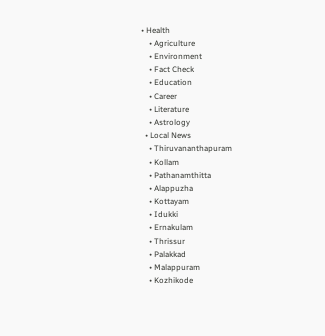• Health
    • Agriculture
    • Environment
    • Fact Check
    • Education
    • Career
    • Literature
    • Astrology
  • Local News
    • Thiruvananthapuram
    • Kollam
    • Pathanamthitta
    • Alappuzha
    • Kottayam
    • Idukki
    • Ernakulam
    • Thrissur
    • Palakkad
    • Malappuram
    • Kozhikode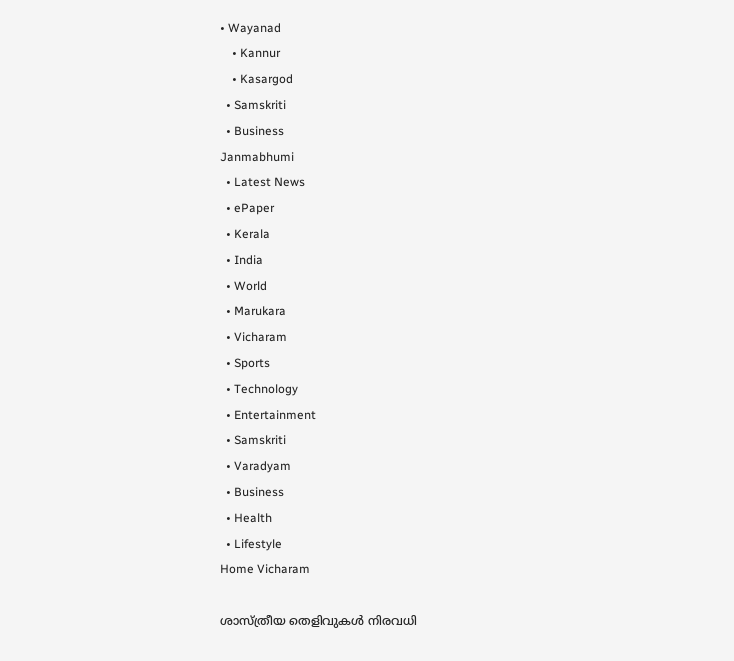• Wayanad
    • Kannur
    • Kasargod
  • Samskriti
  • Business
Janmabhumi
  • Latest News
  • ePaper
  • Kerala
  • India
  • World
  • Marukara
  • Vicharam
  • Sports
  • Technology
  • Entertainment
  • Samskriti
  • Varadyam
  • Business
  • Health
  • Lifestyle
Home Vicharam

ശാസ്ത്രീയ തെളിവുകള്‍ നിരവധി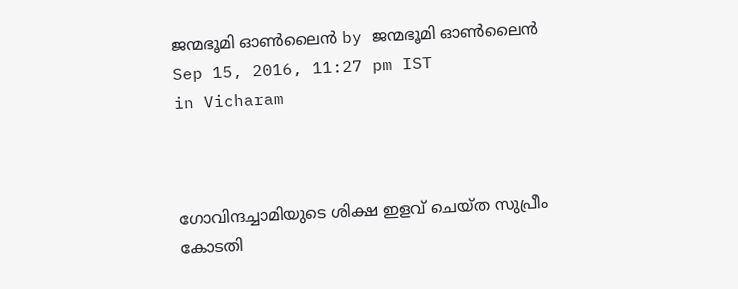ജന്മഭൂമി ഓണ്‍ലൈന്‍ by ജന്മഭൂമി ഓണ്‍ലൈന്‍
Sep 15, 2016, 11:27 pm IST
in Vicharam



ഗോവിന്ദച്ചാമിയുടെ ശിക്ഷ ഇളവ് ചെയ്ത സുപ്രീം കോടതി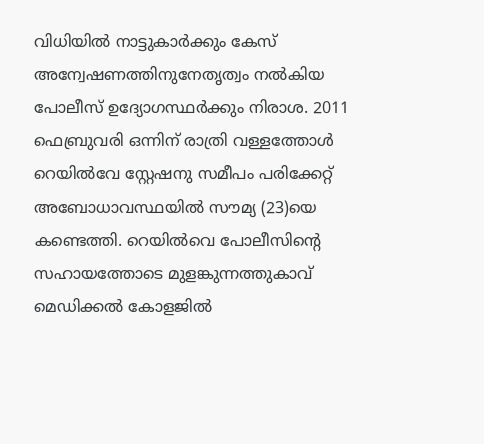വിധിയില്‍ നാട്ടുകാര്‍ക്കും കേസ് അന്വേഷണത്തിനുനേതൃത്വം നല്‍കിയ പോലീസ് ഉദ്യോഗസ്ഥര്‍ക്കും നിരാശ. 2011 ഫെബ്രുവരി ഒന്നിന് രാത്രി വള്ളത്തോള്‍ റെയില്‍വേ സ്റ്റേഷനു സമീപം പരിക്കേറ്റ് അബോധാവസ്ഥയില്‍ സൗമ്യ (23)യെ കണ്ടെത്തി. റെയില്‍വെ പോലീസിന്റെ സഹായത്തോടെ മുളങ്കുന്നത്തുകാവ് മെഡിക്കല്‍ കോളജില്‍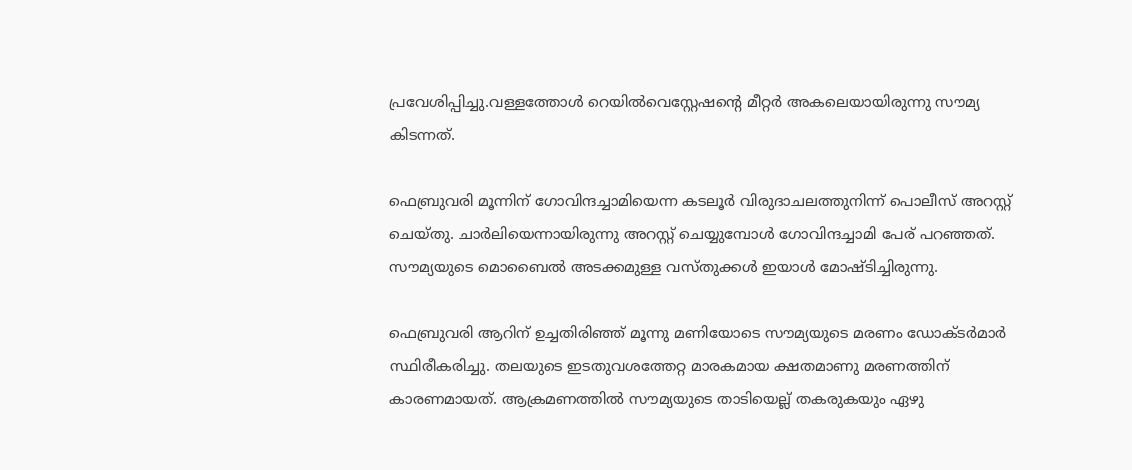പ്രവേശിപ്പിച്ചു.വള്ളത്തോള്‍ റെയില്‍വെസ്റ്റേഷന്റെ മീറ്റര്‍ അകലെയായിരുന്നു സൗമ്യ കിടന്നത്.

ഫെബ്രുവരി മൂന്നിന് ഗോവിന്ദച്ചാമിയെന്ന കടലൂര്‍ വിരുദാചലത്തുനിന്ന് പൊലീസ് അറസ്റ്റ് ചെയ്തു. ചാര്‍ലിയെന്നായിരുന്നു അറസ്റ്റ് ചെയ്യുമ്പോള്‍ ഗോവിന്ദച്ചാമി പേര് പറഞ്ഞത്. സൗമ്യയുടെ മൊബൈല്‍ അടക്കമുള്ള വസ്തുക്കള്‍ ഇയാള്‍ മോഷ്ടിച്ചിരുന്നു.

ഫെബ്രുവരി ആറിന് ഉച്ചതിരിഞ്ഞ് മൂന്നു മണിയോടെ സൗമ്യയുടെ മരണം ഡോക്ടര്‍മാര്‍ സ്ഥിരീകരിച്ചു. തലയുടെ ഇടതുവശത്തേറ്റ മാരകമായ ക്ഷതമാണു മരണത്തിന് കാരണമായത്. ആക്രമണത്തില്‍ സൗമ്യയുടെ താടിയെല്ല് തകരുകയും ഏഴു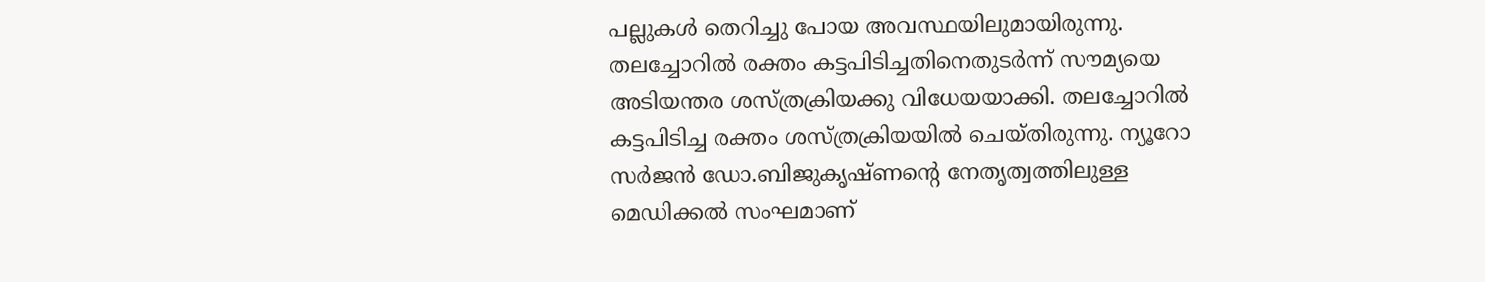പല്ലുകള്‍ തെറിച്ചു പോയ അവസ്ഥയിലുമായിരുന്നു. തലച്ചോറില്‍ രക്തം കട്ടപിടിച്ചതിനെതുടര്‍ന്ന് സൗമ്യയെ അടിയന്തര ശസ്ത്രക്രിയക്കു വിധേയയാക്കി. തലച്ചോറില്‍ കട്ടപിടിച്ച രക്തം ശസ്ത്രക്രിയയില്‍ ചെയ്തിരുന്നു. ന്യൂറോ സര്‍ജന്‍ ഡോ.ബിജുകൃഷ്ണന്റെ നേതൃത്വത്തിലുള്ള മെഡിക്കല്‍ സംഘമാണ്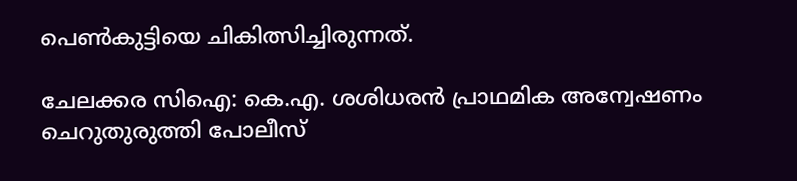പെണ്‍കുട്ടിയെ ചികിത്സിച്ചിരുന്നത്.

ചേലക്കര സിഐ: കെ.എ. ശശിധരന്‍ പ്രാഥമിക അന്വേഷണം ചെറുതുരുത്തി പോലീസ്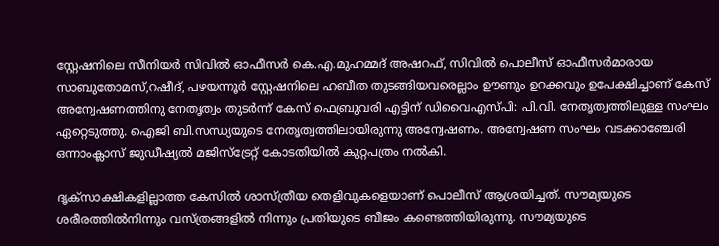സ്റ്റേഷനിലെ സീനിയര്‍ സിവില്‍ ഓഫീസര്‍ കെ.എ.മുഹമ്മദ് അഷറഫ്, സിവില്‍ പൊലീസ് ഓഫീസര്‍മാരായ സാബുതോമസ്,റഷീദ്, പഴയന്നൂര്‍ സ്റ്റേഷനിലെ ഹബീത തുടങ്ങിയവരെല്ലാം ഊണും ഉറക്കവും ഉപേക്ഷിച്ചാണ് കേസ് അന്വേഷണത്തിനു നേതൃത്വം തുടര്‍ന്ന് കേസ് ഫെബ്രുവരി എട്ടിന് ഡിവൈഎസ്പി: പി.വി. നേതൃത്വത്തിലുള്ള സംഘം ഏറ്റെടുത്തു. ഐജി ബി.സന്ധ്യയുടെ നേതൃത്വത്തിലായിരുന്നു അന്വേഷണം. അന്വേഷണ സംഘം വടക്കാഞ്ചേരി ഒന്നാംക്ലാസ് ജുഡീഷ്യല്‍ മജിസ്‌ട്രേറ്റ് കോടതിയില്‍ കുറ്റപത്രം നല്‍കി.

ദൃക്‌സാക്ഷികളില്ലാത്ത കേസില്‍ ശാസ്ത്രീയ തെളിവുകളെയാണ് പൊലീസ് ആശ്രയിച്ചത്. സൗമ്യയുടെ ശരീരത്തില്‍നിന്നും വസ്ത്രങ്ങളില്‍ നിന്നും പ്രതിയുടെ ബീജം കണ്ടെത്തിയിരുന്നു. സൗമ്യയുടെ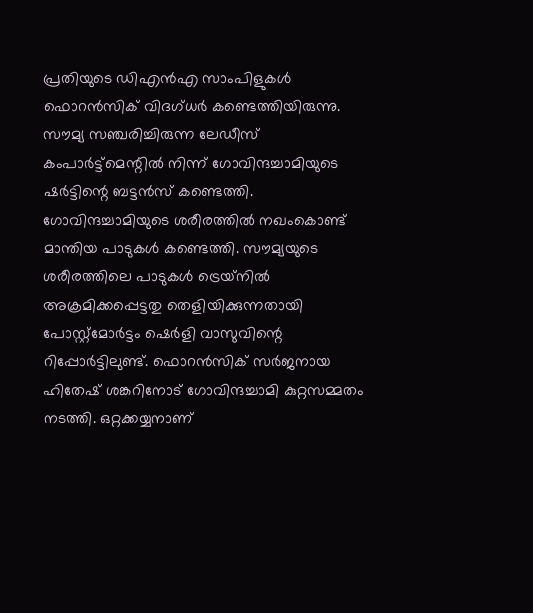പ്രതിയുടെ ഡിഎന്‍എ സാംപിളുകള്‍ ഫൊറന്‍സിക് വിദഗ്ധര്‍ കണ്ടെത്തിയിരുന്നു. സൗമ്യ സഞ്ചരിച്ചിരുന്ന ലേഡീസ് കംപാര്‍ട്ട്‌മെന്റില്‍ നിന്ന് ഗോവിന്ദച്ചാമിയുടെ ഷര്‍ട്ടിന്റെ ബട്ടന്‍സ് കണ്ടെത്തി. ഗോവിന്ദച്ചാമിയുടെ ശരീരത്തില്‍ നഖംകൊണ്ട് മാന്തിയ പാടുകള്‍ കണ്ടെത്തി. സൗമ്യയുടെ ശരീരത്തിലെ പാടുകള്‍ ട്രെയ്‌നില്‍ അക്രമിക്കപ്പെട്ടതു തെളിയിക്കുന്നതായി പോസ്റ്റ്‌മോര്‍ട്ടം ഷെര്‍ളി വാസുവിന്റെ റിപ്പോര്‍ട്ടിലുണ്ട്. ഫൊറന്‍സിക് സര്‍ജനായ ഹിതേഷ് ശങ്കറിനോട് ഗോവിന്ദച്ചാമി കുറ്റസമ്മതം നടത്തി. ഒറ്റക്കയ്യനാണ്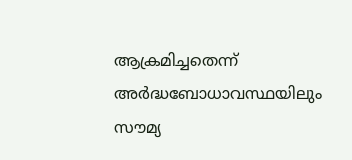ആക്രമിച്ചതെന്ന് അര്‍ദ്ധബോധാവസ്ഥയിലും സൗമ്യ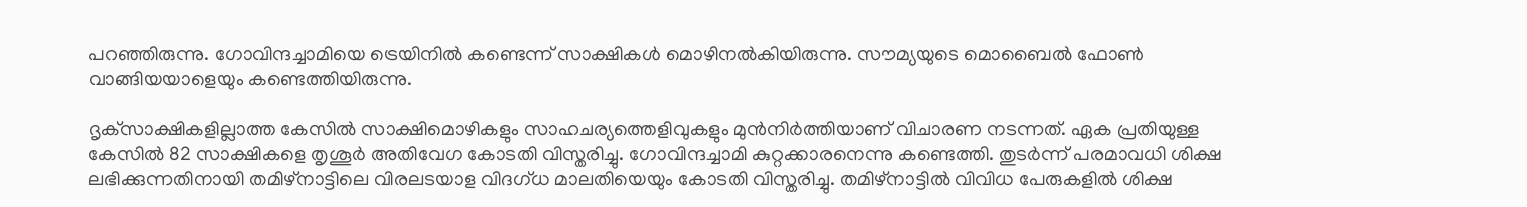പറഞ്ഞിരുന്നു. ഗോവിന്ദച്ചാമിയെ ട്രെയിനില്‍ കണ്ടെന്ന് സാക്ഷികള്‍ മൊഴിനല്‍കിയിരുന്നു. സൗമ്യയുടെ മൊബൈല്‍ ഫോണ്‍ വാങ്ങിയയാളെയും കണ്ടെത്തിയിരുന്നു.

ദൃക്‌സാക്ഷികളില്ലാത്ത കേസില്‍ സാക്ഷിമൊഴികളും സാഹചര്യത്തെളിവുകളും മുന്‍നിര്‍ത്തിയാണ് വിചാരണ നടന്നത്. ഏക പ്രതിയുള്ള കേസില്‍ 82 സാക്ഷികളെ തൃശൂര്‍ അതിവേഗ കോടതി വിസ്തരിച്ചു. ഗോവിന്ദച്ചാമി കുറ്റക്കാരനെന്നു കണ്ടെത്തി. തുടര്‍ന്ന് പരമാവധി ശിക്ഷ ലഭിക്കുന്നതിനായി തമിഴ്‌നാട്ടിലെ വിരലടയാള വിദഗ്ധ മാലതിയെയും കോടതി വിസ്തരിച്ചു. തമിഴ്‌നാട്ടില്‍ വിവിധ പേരുകളില്‍ ശിക്ഷ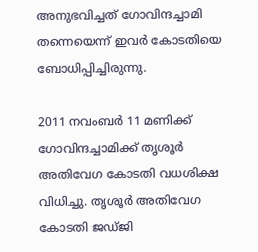അനുഭവിച്ചത് ഗോവിന്ദച്ചാമി തന്നെയെന്ന് ഇവര്‍ കോടതിയെ ബോധിപ്പിച്ചിരുന്നു.

2011 നവംബര്‍ 11 മണിക്ക് ഗോവിന്ദച്ചാമിക്ക് തൃശൂര്‍ അതിവേഗ കോടതി വധശിക്ഷ വിധിച്ചു. തൃശൂര്‍ അതിവേഗ കോടതി ജഡ്ജി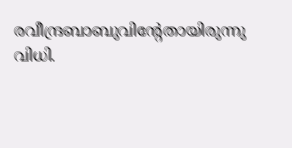രവീന്ദ്രബാബുവിന്റേതായിരുന്നു വിധി.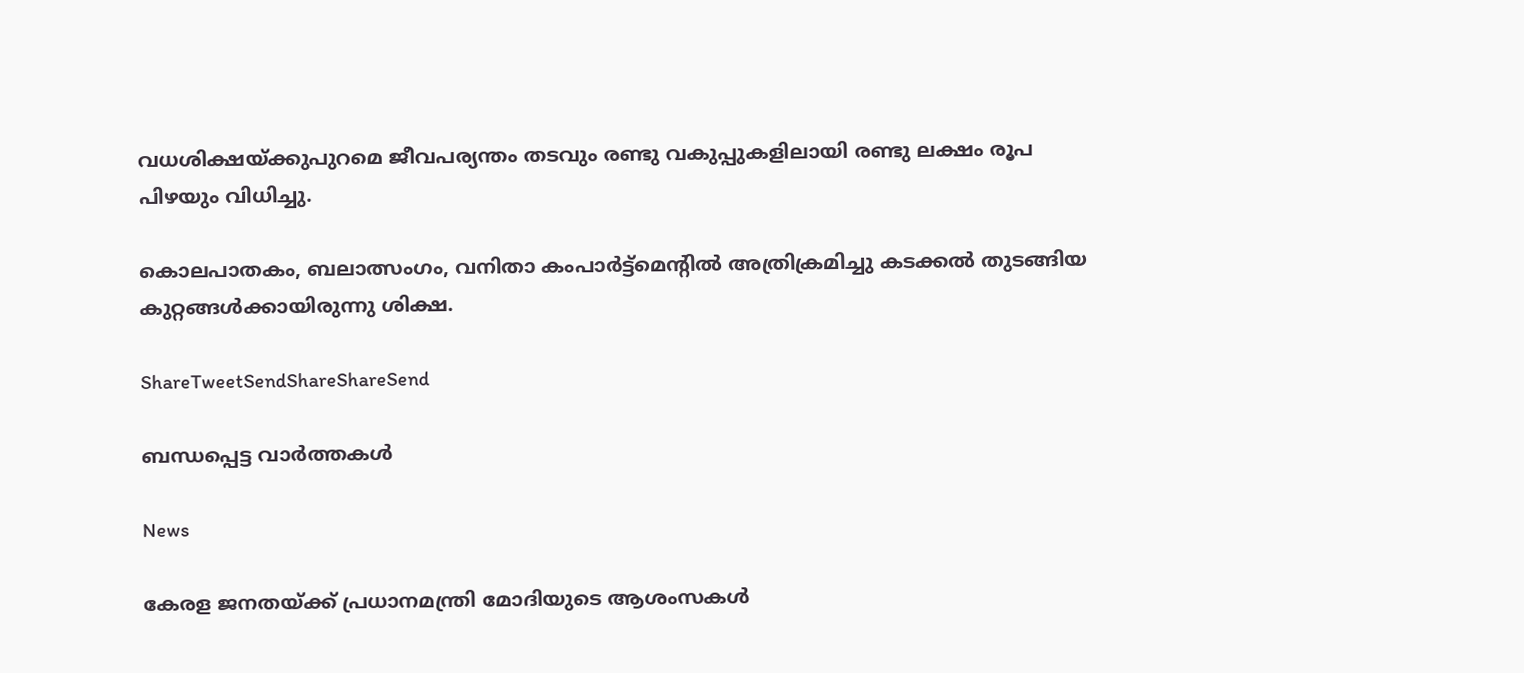വധശിക്ഷയ്‌ക്കുപുറമെ ജീവപര്യന്തം തടവും രണ്ടു വകുപ്പുകളിലായി രണ്ടു ലക്ഷം രൂപ പിഴയും വിധിച്ചു.

കൊലപാതകം, ബലാത്സംഗം, വനിതാ കംപാര്‍ട്ട്‌മെന്റില്‍ അത്രിക്രമിച്ചു കടക്കല്‍ തുടങ്ങിയ കുറ്റങ്ങള്‍ക്കായിരുന്നു ശിക്ഷ.

ShareTweetSendShareShareSend

ബന്ധപ്പെട്ട വാര്‍ത്തകള്‍

News

കേരള ജനതയ്‌ക്ക് പ്രധാനമന്ത്രി മോദിയുടെ ആശംസകൾ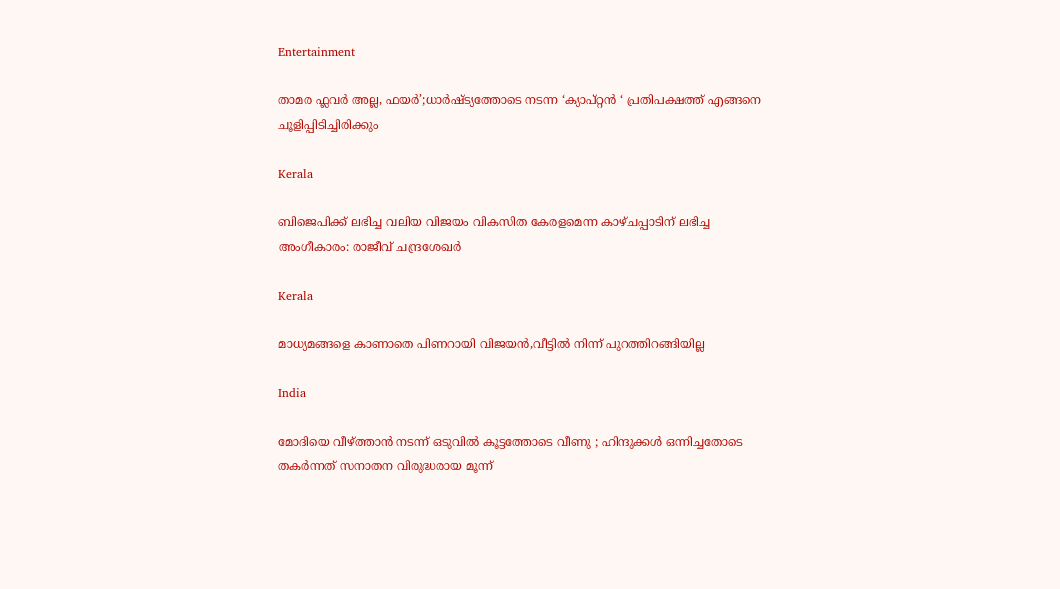Entertainment

താമര ഫ്ലവർ അല്ല, ഫയര്‍’;ധാര്‍ഷ്ട്യത്തോടെ നടന്ന ‘ക്യാപ്റ്റന്‍ ‘ പ്രതിപക്ഷത്ത് എങ്ങനെ ചൂളിപ്പിടിച്ചിരിക്കും

Kerala

ബിജെപിക്ക് ലഭിച്ച വലിയ വിജയം വികസിത കേരളമെന്ന കാഴ്ചപ്പാടിന് ലഭിച്ച അംഗീകാരം: രാജീവ് ചന്ദ്രശേഖർ

Kerala

മാധ്യമങ്ങളെ കാണാതെ പിണറായി വിജയന്‍,വീട്ടില്‍ നിന്ന് പുറത്തിറങ്ങിയില്ല

India

മോദിയെ വീഴ്‌ത്താൻ നടന്ന് ഒടുവിൽ കൂട്ടത്തോടെ വീണു ; ഹിന്ദുക്കൾ ഒന്നിച്ചതോടെ തകർന്നത് സനാതന വിരുദ്ധരായ മൂന്ന്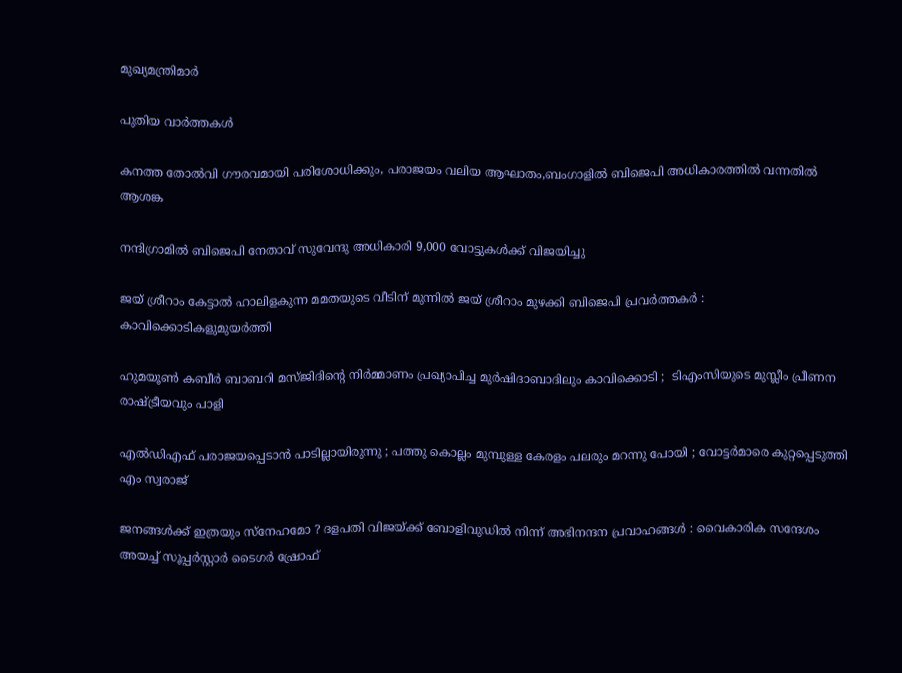മുഖ്യമന്ത്രിമാർ

പുതിയ വാര്‍ത്തകള്‍

കനത്ത തോല്‍വി ഗൗരവമായി പരിശോധിക്കും, പരാജയം വലിയ ആഘാതം,ബംഗാളില്‍ ബിജെപി അധികാരത്തില്‍ വന്നതില്‍ ആശങ്ക

നന്ദിഗ്രാമിൽ ബിജെപി നേതാവ് സുവേന്ദു അധികാരി 9,000 വോട്ടുകൾക്ക് വിജയിച്ചു

ജയ് ശ്രീറാം കേട്ടാൽ ഹാലിളകുന്ന മമതയുടെ വീടിന് മുന്നിൽ ജയ് ശ്രീറാം മുഴക്കി ബിജെപി പ്രവർത്തകർ : കാവിക്കൊടികളുമുയർത്തി

ഹുമയൂൺ കബീർ ബാബറി മസ്ജിദിന്റെ നിർമ്മാണം പ്രഖ്യാപിച്ച മുർഷിദാബാദിലും കാവിക്കൊടി ;  ടിഎംസിയുടെ മുസ്ലീം പ്രീണന രാഷ്‌ട്രീയവും പാളി

എൽഡിഎഫ് പരാജയപ്പെടാൻ പാടില്ലായിരുന്നു ; പത്തു കൊല്ലം മുമ്പുള്ള കേരളം പലരും മറന്നു പോയി ; വോട്ടർമാരെ കുറ്റപ്പെടുത്തി എം സ്വരാജ്

ജനങ്ങൾക്ക് ഇത്രയും സ്‌നേഹമോ ? ദളപതി വിജയ്‌ക്ക് ബോളിവുഡിൽ നിന്ന് അഭിനന്ദന പ്രവാഹങ്ങൾ : വൈകാരിക സന്ദേശം അയച്ച് സൂപ്പർസ്റ്റാർ ടൈഗർ ഷ്രോഫ്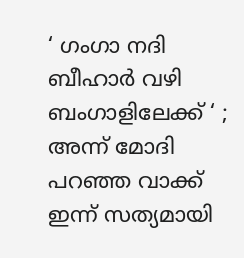‘ ഗംഗാ നദി ബീഹാർ വഴി ബംഗാളിലേക്ക് ‘ ; അന്ന് മോദി പറഞ്ഞ വാക്ക് ഇന്ന് സത്യമായി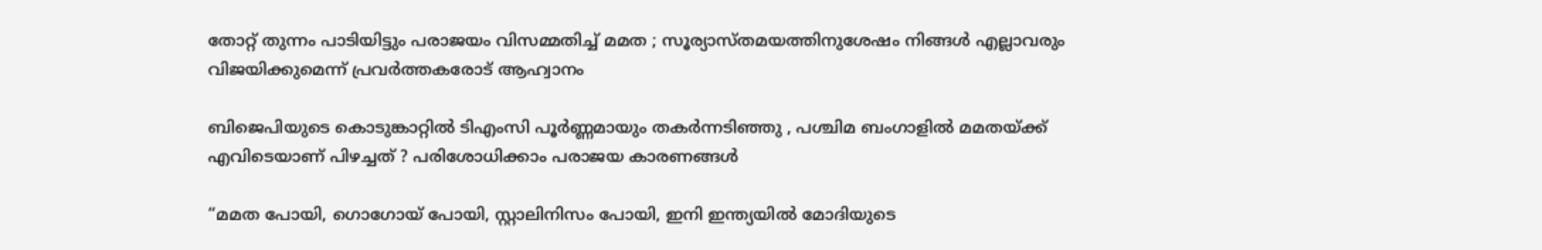തോറ്റ് തുന്നം പാടിയിട്ടും പരാജയം വിസമ്മതിച്ച് മമത ; സൂര്യാസ്തമയത്തിനുശേഷം നിങ്ങൾ എല്ലാവരും വിജയിക്കുമെന്ന് പ്രവർത്തകരോട് ആഹ്വാനം

ബിജെപിയുടെ കൊടുങ്കാറ്റിൽ ടിഎംസി പൂർണ്ണമായും തകർന്നടിഞ്ഞു , പശ്ചിമ ബംഗാളിൽ മമതയ്‌ക്ക് എവിടെയാണ് പിഴച്ചത് ? പരിശോധിക്കാം പരാജയ കാരണങ്ങൾ

“മമത പോയി, ഗൊഗോയ് പോയി, സ്റ്റാലിനിസം പോയി, ഇനി ഇന്ത്യയിൽ മോദിയുടെ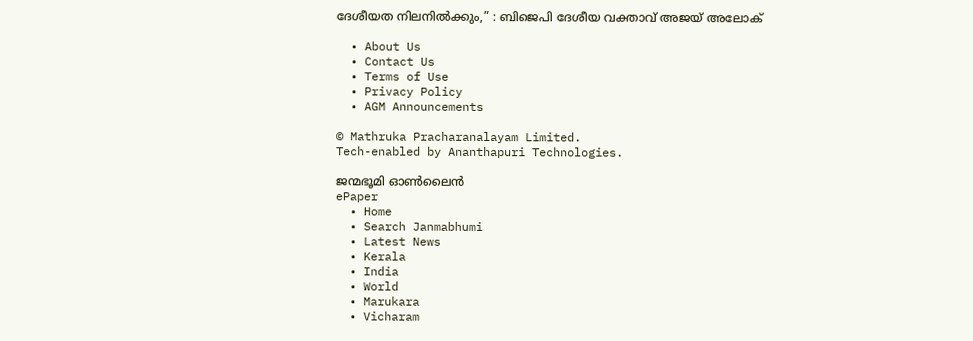ദേശീയത നിലനിൽക്കും,” : ബിജെപി ദേശീയ വക്താവ് അജയ് അലോക്

  • About Us
  • Contact Us
  • Terms of Use
  • Privacy Policy
  • AGM Announcements

© Mathruka Pracharanalayam Limited.
Tech-enabled by Ananthapuri Technologies.

ജന്മഭൂമി ഓണ്‍ലൈന്‍
ePaper
  • Home
  • Search Janmabhumi
  • Latest News
  • Kerala
  • India
  • World
  • Marukara
  • Vicharam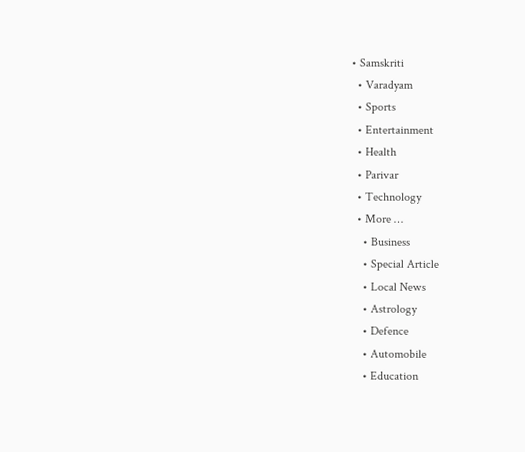• Samskriti
  • Varadyam
  • Sports
  • Entertainment
  • Health
  • Parivar
  • Technology
  • More …
    • Business
    • Special Article
    • Local News
    • Astrology
    • Defence
    • Automobile
    • Education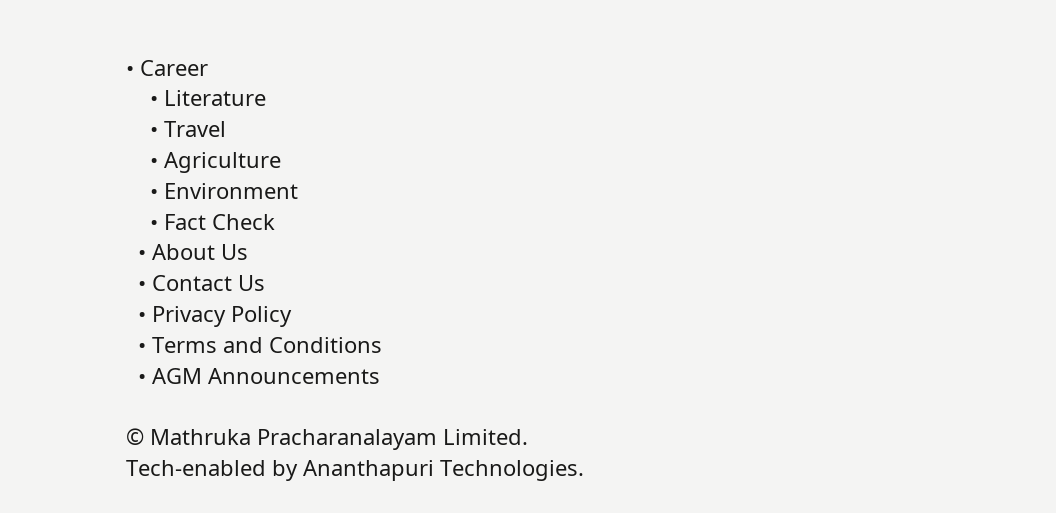• Career
    • Literature
    • Travel
    • Agriculture
    • Environment
    • Fact Check
  • About Us
  • Contact Us
  • Privacy Policy
  • Terms and Conditions
  • AGM Announcements

© Mathruka Pracharanalayam Limited.
Tech-enabled by Ananthapuri Technologies.